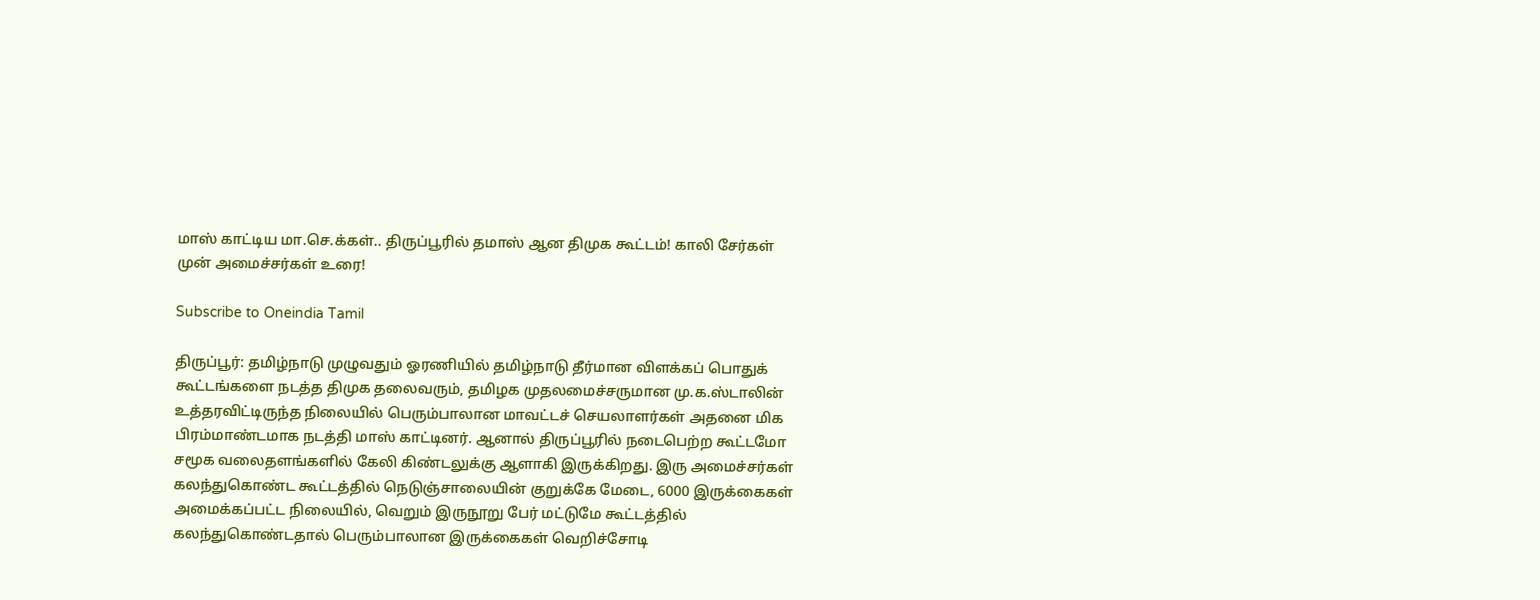மாஸ் காட்டிய மா.செ.க்கள்.. திருப்பூரில் தமாஸ் ஆன திமுக கூட்டம்! காலி சேர்கள் முன் அமைச்சர்கள் உரை!

Subscribe to Oneindia Tamil

திருப்பூர்: தமிழ்நாடு முழுவதும் ஓரணியில் தமிழ்நாடு தீர்மான விளக்கப் பொதுக் கூட்டங்களை நடத்த திமுக தலைவரும், தமிழக முதலமைச்சருமான மு.க.ஸ்டாலின் உத்தரவிட்டிருந்த நிலையில் பெரும்பாலான மாவட்டச் செயலாளர்கள் அதனை மிக பிரம்மாண்டமாக நடத்தி மாஸ் காட்டினர். ஆனால் திருப்பூரில் நடைபெற்ற கூட்டமோ சமூக வலைதளங்களில் கேலி கிண்டலுக்கு ஆளாகி இருக்கிறது. இரு அமைச்சர்கள் கலந்துகொண்ட கூட்டத்தில் நெடுஞ்சாலையின் குறுக்கே மேடை, 6000 இருக்கைகள் அமைக்கப்பட்ட நிலையில், வெறும் இருநூறு பேர் மட்டுமே கூட்டத்தில் கலந்துகொண்டதால் பெரும்பாலான இருக்கைகள் வெறிச்சோடி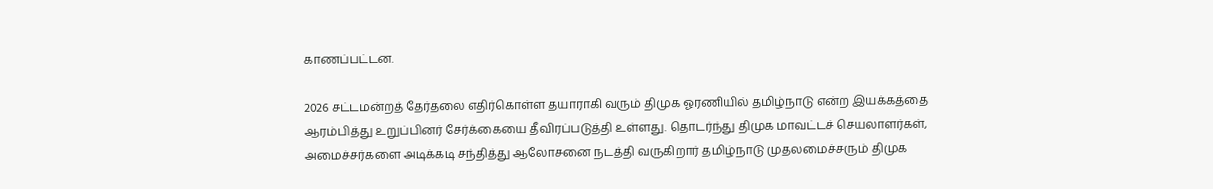காணப்பட்டன.

2026 சட்டமன்றத் தேர்தலை எதிர்கொள்ள தயாராகி வரும் திமுக ஓரணியில் தமிழ்நாடு என்ற இயக்கத்தை ஆரம்பித்து உறுப்பினர் சேர்க்கையை தீவிரப்படுத்தி உள்ளது. தொடர்ந்து திமுக மாவட்டச் செயலாளர்கள், அமைச்சர்களை அடிக்கடி சந்தித்து ஆலோசனை நடத்தி வருகிறார் தமிழ்நாடு முதலமைச்சரும் திமுக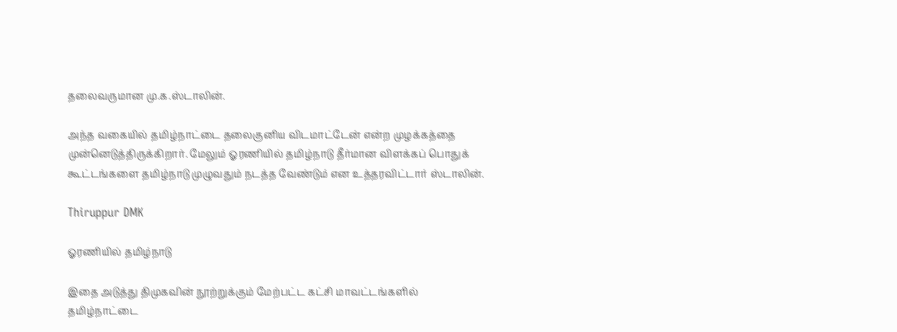தலைவருமான மு.க.ஸ்டாலின்.

அந்த வகையில் தமிழ்நாட்டை தலைகுனிய விடமாட்டேன் என்ற முழக்கத்தை முன்னெடுத்திருக்கிறார். மேலும் ஓரணியில் தமிழ்நாடு தீர்மான விளக்கப் பொதுக் கூட்டங்களை தமிழ்நாடு முழுவதும் நடத்த வேண்டும் என உத்தரவிட்டார் ஸ்டாலின்.

Thiruppur DMK

ஓரணியில் தமிழ்நாடு

இதை அடுத்து திமுகவின் நூற்றுக்கும் மேற்பட்ட கட்சி மாவட்டங்களில் தமிழ்நாட்டை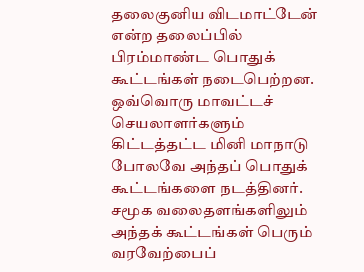தலைகுனிய விடமாட்டேன் என்ற தலைப்பில் பிரம்மாண்ட பொதுக் கூட்டங்கள் நடைபெற்றன. ஒவ்வொரு மாவட்டச் செயலாளர்களும் கிட்டத்தட்ட மினி மாநாடு போலவே அந்தப் பொதுக் கூட்டங்களை நடத்தினர். சமூக வலைதளங்களிலும் அந்தக் கூட்டங்கள் பெரும் வரவேற்பைப்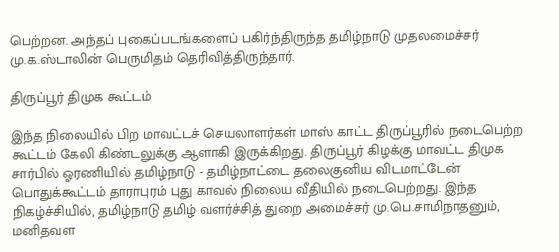பெற்றன. அந்தப் புகைப்படங்களைப் பகிர்ந்திருந்த தமிழ்நாடு முதலமைச்சர் மு.க.ஸ்டாலின் பெருமிதம் தெரிவித்திருந்தார்.

திருப்பூர் திமுக கூட்டம்

இந்த நிலையில் பிற மாவட்டச் செயலாளர்கள் மாஸ் காட்ட திருப்பூரில் நடைபெற்ற கூட்டம் கேலி கிண்டலுக்கு ஆளாகி இருக்கிறது. திருப்பூர் கிழக்கு மாவட்ட திமுக சார்பில் ஓரணியில் தமிழ்நாடு - தமிழ்நாட்டை தலைகுனிய விடமாட்டேன் பொதுக்கூட்டம் தாராபுரம் புது காவல் நிலைய வீதியில் நடைபெற்றது. இந்த நிகழ்ச்சியில், தமிழ்நாடு தமிழ் வளர்ச்சித் துறை அமைச்சர் மு.பெ.சாமிநாதனும், மனிதவள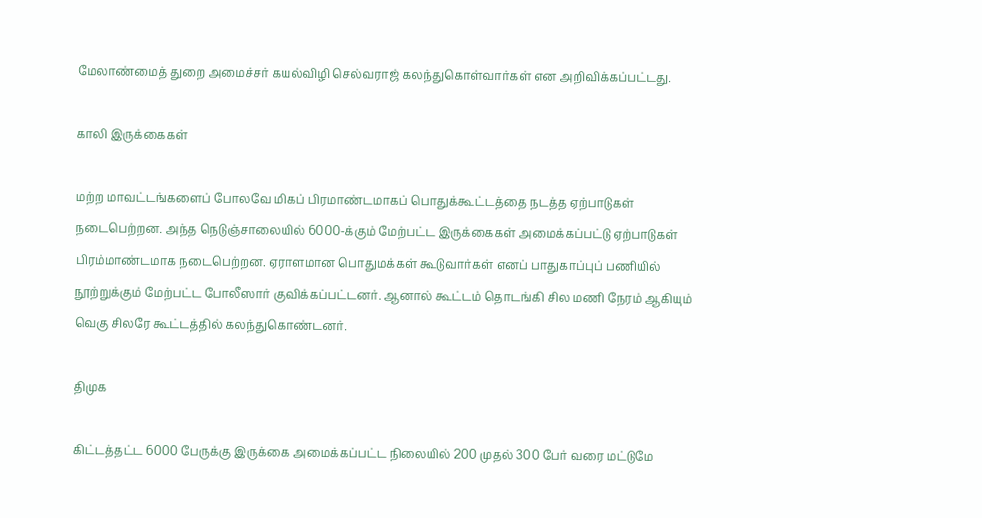மேலாண்மைத் துறை அமைச்சர் கயல்விழி செல்வராஜ் கலந்துகொள்வார்கள் என அறிவிக்கப்பட்டது.

காலி இருக்கைகள்

மற்ற மாவட்டங்களைப் போலவே மிகப் பிரமாண்டமாகப் பொதுக்கூட்டத்தை நடத்த ஏற்பாடுகள் நடைபெற்றன. அந்த நெடுஞ்சாலையில் 6000-க்கும் மேற்பட்ட இருக்கைகள் அமைக்கப்பட்டு ஏற்பாடுகள் பிரம்மாண்டமாக நடைபெற்றன. ஏராளமான பொதுமக்கள் கூடுவார்கள் எனப் பாதுகாப்புப் பணியில் நூற்றுக்கும் மேற்பட்ட போலீஸார் குவிக்கப்பட்டனர். ஆனால் கூட்டம் தொடங்கி சில மணி நேரம் ஆகியும் வெகு சிலரே கூட்டத்தில் கலந்துகொண்டனர்.

திமுக

கிட்டத்தட்ட 6000 பேருக்கு இருக்கை அமைக்கப்பட்ட நிலையில் 200 முதல் 300 பேர் வரை மட்டுமே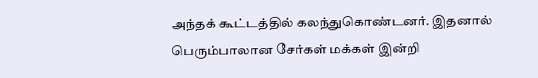அந்தக் கூட்டத்தில் கலந்துகொண்டனர். இதனால் பெரும்பாலான சேர்கள் மக்கள் இன்றி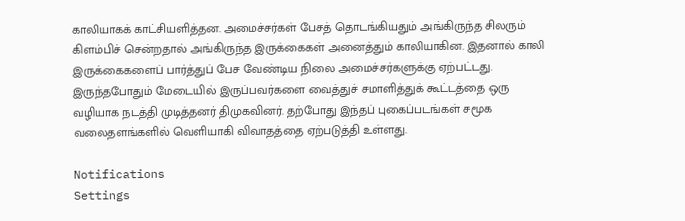காலியாகக் காட்சியளித்தன. அமைச்சர்கள் பேசத் தொடங்கியதும் அங்கிருந்த சிலரும் கிளம்பிச் சென்றதால் அங்கிருந்த இருக்கைகள் அனைத்தும் காலியாகின. இதனால் காலி இருக்கைகளைப் பார்த்துப் பேச வேண்டிய நிலை அமைச்சர்களுக்கு ஏற்பட்டது. இருந்தபோதும் மேடையில் இருப்பவர்களை வைத்துச் சமாளித்துக் கூட்டத்தை ஒரு வழியாக நடத்தி முடித்தனர் திமுகவினர். தற்போது இந்தப் புகைப்படங்கள் சமூக வலைதளங்களில் வெளியாகி விவாதத்தை ஏற்படுத்தி உள்ளது.

Notifications
Settings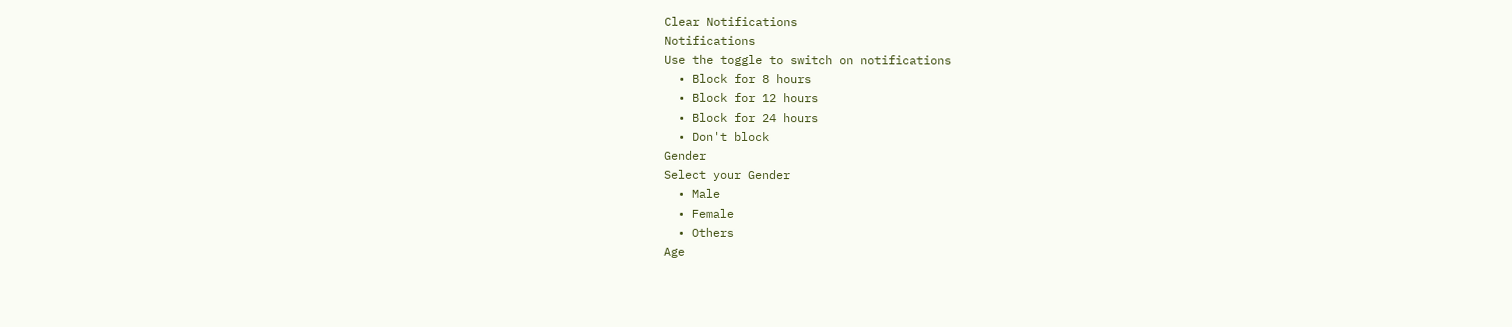Clear Notifications
Notifications
Use the toggle to switch on notifications
  • Block for 8 hours
  • Block for 12 hours
  • Block for 24 hours
  • Don't block
Gender
Select your Gender
  • Male
  • Female
  • Others
Age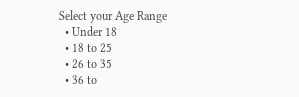Select your Age Range
  • Under 18
  • 18 to 25
  • 26 to 35
  • 36 to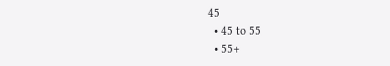45
  • 45 to 55
  • 55+